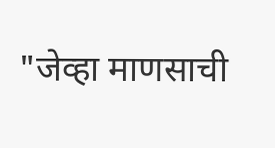"जेव्हा माणसाची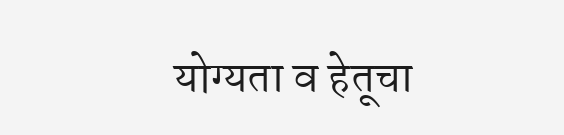योग्यता व हेतूचा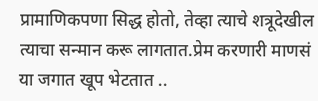प्रामाणिकपणा सिद्ध होतो, तेव्हा त्याचे शत्रूदेखील त्याचा सन्मान करू लागतात.प्रेम करणारी माणसं या जगात खूप भेटतात ..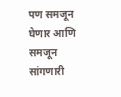पण समजून घेणार आणि समजून सांगणारी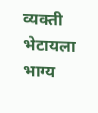व्यक्ती भेटायला भाग्य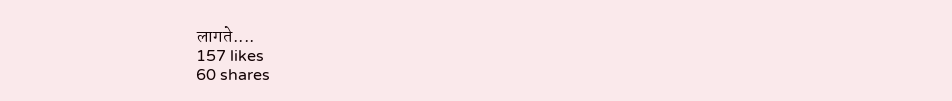लागते....
157 likes
60 shares